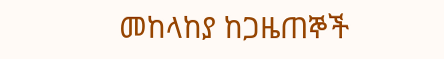መከላከያ ከጋዜጠኞች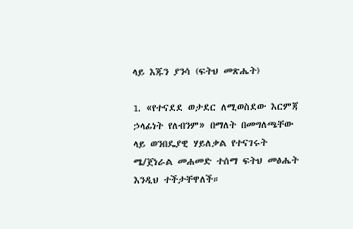ላይ እጁን ያንሳ (ፍትህ መጽሔት)

1. «የተናደደ ወታደር ለሚወስደው እርምጃ ኃላፊነት የለብንም» በማለት በመግለጫቸው ላይ ወንበዴያዊ ሃይለቃል የተናገሩት ሜ/ጀነራል መሐመድ ተሰማ ፍትህ መፅሔት  እንዲህ ተችታቸዋለች።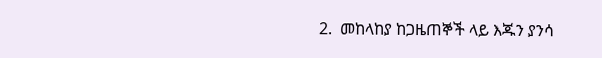2.  መከላከያ ከጋዜጠኞች ላይ እጁን ያንሳ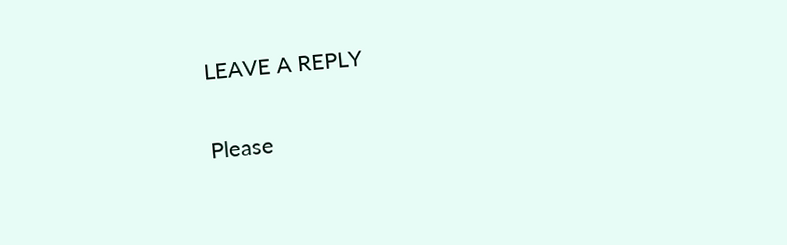LEAVE A REPLY

Please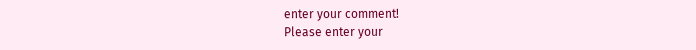enter your comment!
Please enter your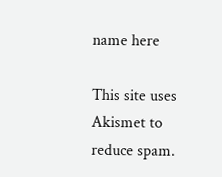name here

This site uses Akismet to reduce spam.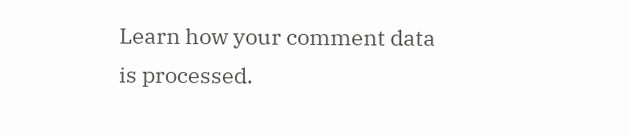Learn how your comment data is processed.